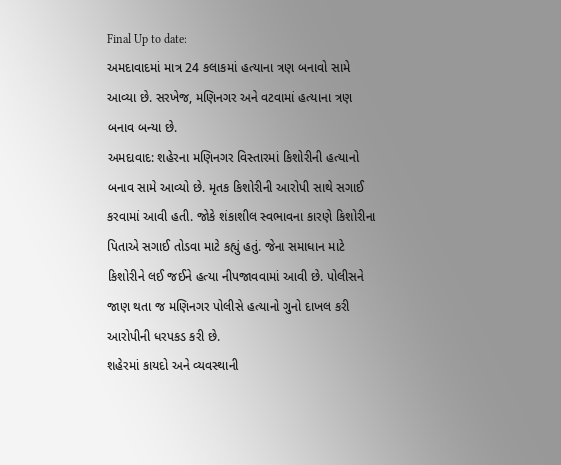Final Up to date:
અમદાવાદમાં માત્ર 24 કલાકમાં હત્યાના ત્રણ બનાવો સામે આવ્યા છે. સરખેજ, મણિનગર અને વટવામાં હત્યાના ત્રણ બનાવ બન્યા છે.
અમદાવાદ: શહેરના મણિનગર વિસ્તારમાં કિશોરીની હત્યાનો બનાવ સામે આવ્યો છે. મૃતક કિશોરીની આરોપી સાથે સગાઈ કરવામાં આવી હતી. જોકે શંકાશીલ સ્વભાવના કારણે કિશોરીના પિતાએ સગાઈ તોડવા માટે કહ્યું હતું. જેના સમાધાન માટે કિશોરીને લઈ જઈને હત્યા નીપજાવવામાં આવી છે. પોલીસને જાણ થતા જ મણિનગર પોલીસે હત્યાનો ગુનો દાખલ કરી આરોપીની ધરપકડ કરી છે.
શહેરમાં કાયદો અને વ્યવસ્થાની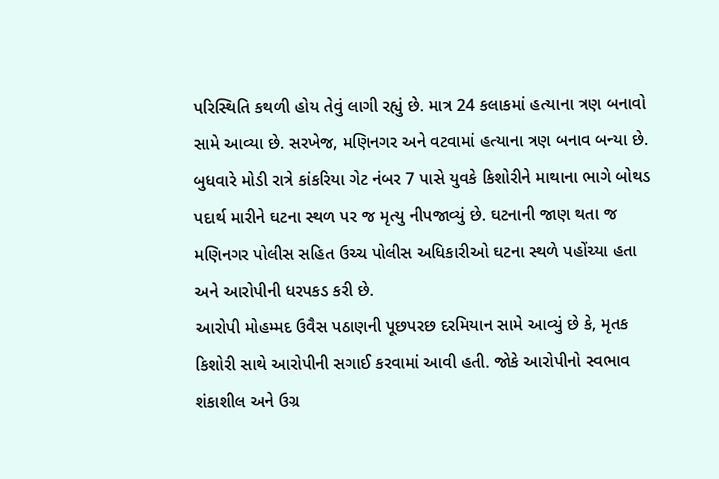પરિસ્થિતિ કથળી હોય તેવું લાગી રહ્યું છે. માત્ર 24 કલાકમાં હત્યાના ત્રણ બનાવો સામે આવ્યા છે. સરખેજ, મણિનગર અને વટવામાં હત્યાના ત્રણ બનાવ બન્યા છે. બુધવારે મોડી રાત્રે કાંકરિયા ગેટ નંબર 7 પાસે યુવકે કિશોરીને માથાના ભાગે બોથડ પદાર્થ મારીને ઘટના સ્થળ પર જ મૃત્યુ નીપજાવ્યું છે. ઘટનાની જાણ થતા જ મણિનગર પોલીસ સહિત ઉચ્ચ પોલીસ અધિકારીઓ ઘટના સ્થળે પહોંચ્યા હતા અને આરોપીની ધરપકડ કરી છે.
આરોપી મોહમ્મદ ઉવૈસ પઠાણની પૂછપરછ દરમિયાન સામે આવ્યું છે કે, મૃતક કિશોરી સાથે આરોપીની સગાઈ કરવામાં આવી હતી. જોકે આરોપીનો સ્વભાવ શંકાશીલ અને ઉગ્ર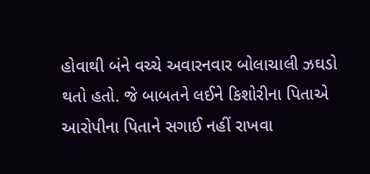હોવાથી બંને વચ્ચે અવારનવાર બોલાચાલી ઝઘડો થતો હતો. જે બાબતને લઈને કિશોરીના પિતાએ આરોપીના પિતાને સગાઈ નહીં રાખવા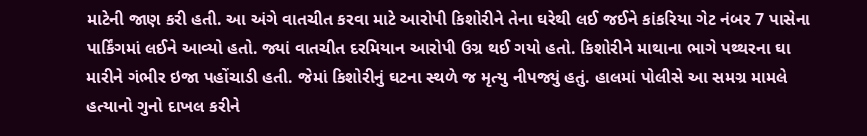માટેની જાણ કરી હતી. આ અંગે વાતચીત કરવા માટે આરોપી કિશોરીને તેના ઘરેથી લઈ જઈને કાંકરિયા ગેટ નંબર 7 પાસેના પાર્કિંગમાં લઈને આવ્યો હતો. જ્યાં વાતચીત દરમિયાન આરોપી ઉગ્ર થઈ ગયો હતો. કિશોરીને માથાના ભાગે પથ્થરના ઘા મારીને ગંભીર ઇજા પહોંચાડી હતી. જેમાં કિશોરીનું ઘટના સ્થળે જ મૃત્યુ નીપજ્યું હતું. હાલમાં પોલીસે આ સમગ્ર મામલે હત્યાનો ગુનો દાખલ કરીને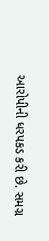આરોપીની ધરપકડ કરી છે. સમગ્ર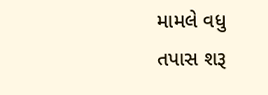મામલે વધુ તપાસ શરૂ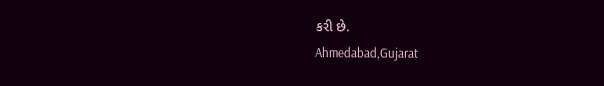કરી છે.
Ahmedabad,Gujarat